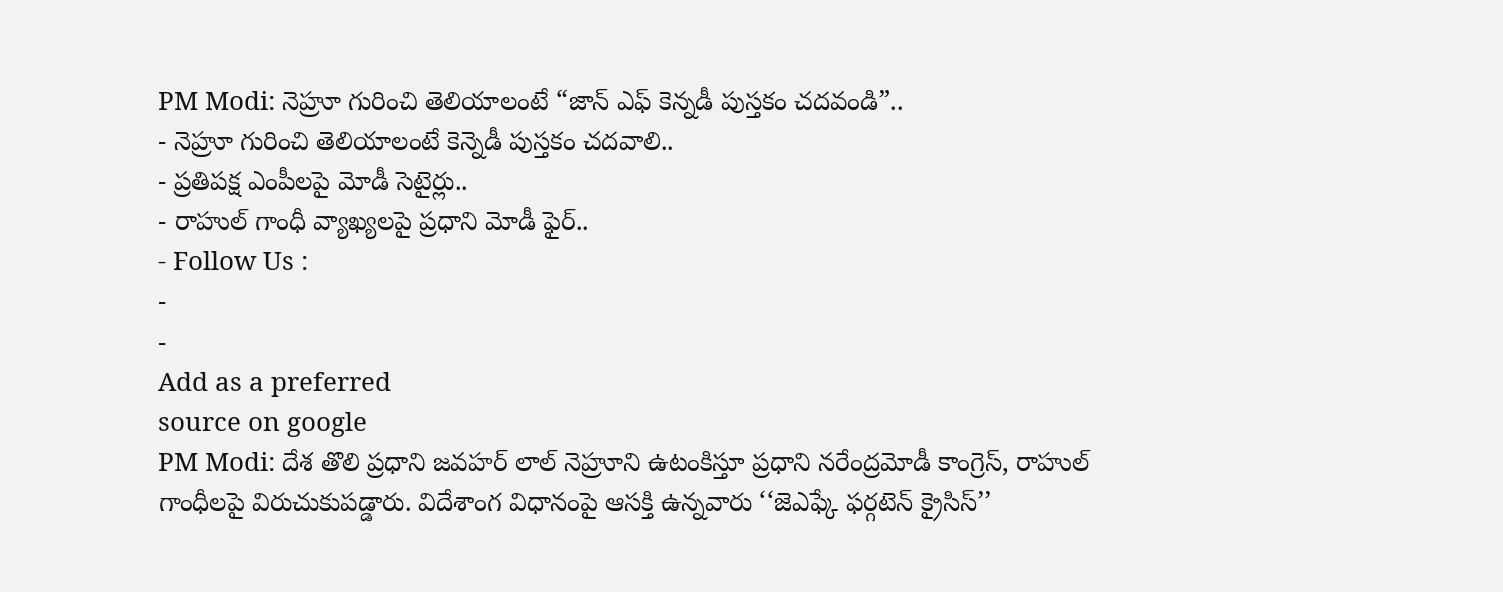PM Modi: నెహ్రూ గురించి తెలియాలంటే “జాన్ ఎఫ్ కెన్నడీ పుస్తకం చదవండి”..
- నెహ్రూ గురించి తెలియాలంటే కెన్నెడీ పుస్తకం చదవాలి..
- ప్రతిపక్ష ఎంపీలపై మోడీ సెటైర్లు..
- రాహుల్ గాంధీ వ్యాఖ్యలపై ప్రధాని మోడీ ఫైర్..
- Follow Us :
-
-
Add as a preferred
source on google
PM Modi: దేశ తొలి ప్రధాని జవహర్ లాల్ నెహ్రూని ఉటంకిస్తూ ప్రధాని నరేంద్రమోడీ కాంగ్రెస్, రాహుల్ గాంధీలపై విరుచుకుపడ్డారు. విదేశాంగ విధానంపై ఆసక్తి ఉన్నవారు ‘‘జెఎఫ్కే ఫర్గటెన్ క్రైసిస్’’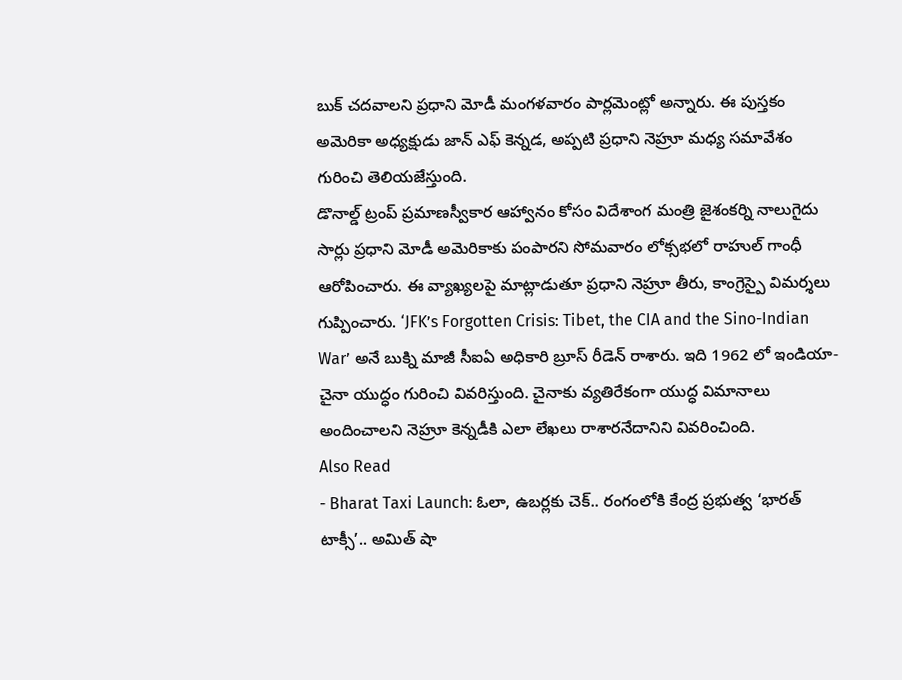బుక్ చదవాలని ప్రధాని మోడీ మంగళవారం పార్లమెంట్లో అన్నారు. ఈ పుస్తకం అమెరికా అధ్యక్షుడు జాన్ ఎఫ్ కెన్నడ, అప్పటి ప్రధాని నెహ్రూ మధ్య సమావేశం గురించి తెలియజేస్తుంది.
డొనాల్డ్ ట్రంప్ ప్రమాణస్వీకార ఆహ్వానం కోసం విదేశాంగ మంత్రి జైశంకర్ని నాలుగైదు సార్లు ప్రధాని మోడీ అమెరికాకు పంపారని సోమవారం లోక్సభలో రాహుల్ గాంధీ ఆరోపించారు. ఈ వ్యాఖ్యలపై మాట్లాడుతూ ప్రధాని నెహ్రూ తీరు, కాంగ్రెస్పై విమర్శలు గుప్పించారు. ‘JFK’s Forgotten Crisis: Tibet, the CIA and the Sino-Indian War’ అనే బుక్ని మాజీ సీఐఏ అధికారి బ్రూస్ రీడెన్ రాశారు. ఇది 1962 లో ఇండియా-చైనా యుద్ధం గురించి వివరిస్తుంది. చైనాకు వ్యతిరేకంగా యుద్ధ విమానాలు అందించాలని నెహ్రూ కెన్నడీకి ఎలా లేఖలు రాశారనేదానిని వివరించింది.
Also Read
- Bharat Taxi Launch: ఓలా, ఉబర్లకు చెక్.. రంగంలోకి కేంద్ర ప్రభుత్వ ‘భారత్ టాక్సీ’.. అమిత్ షా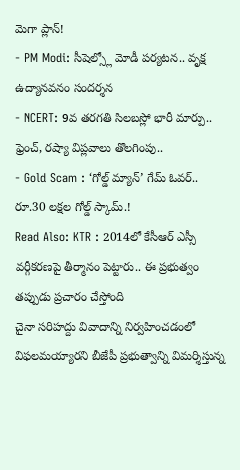మెగా ప్లాన్!
- PM Modi: సీషెల్స్లో మోడీ పర్యటన.. వృక్ష ఉద్యానవనం సందర్శన
- NCERT: 9వ తరగతి సిలబస్లో భారీ మార్పు.. ఫ్రెంచ్, రష్యా విప్లవాలు తొలగింపు..
- Gold Scam : ‘గోల్డ్ మ్యాన్’ గేమ్ ఓవర్.. రూ.30 లక్షల గోల్డ్ స్కామ్.!
Read Also: KTR : 2014లో కేసీఆర్ ఎస్సీ వర్గీకరణపై తీర్మానం పెట్టారు.. ఈ ప్రభుత్వం తప్పుడు ప్రచారం చేస్తోంది
చైనా సరిహద్దు వివాదాన్ని నిర్వహించడంలో విఫలమయ్యారని బీజేపీ ప్రభుత్వాన్ని విమర్శిస్తున్న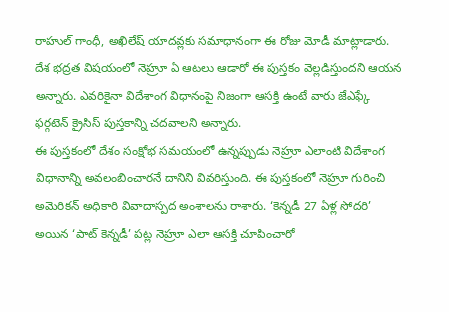రాహుల్ గాంధీ, అఖిలేష్ యాదవ్లకు సమాధానంగా ఈ రోజు మోడీ మాట్లాడారు. దేశ భద్రత విషయంలో నెహ్రూ ఏ ఆటలు ఆడారో ఈ పుస్తకం వెల్లడిస్తుందని ఆయన అన్నారు. ఎవరికైనా విదేశాంగ విధానంపై నిజంగా ఆసక్తి ఉంటే వారు జేఎఫ్కే ఫర్గటెన్ క్రైసిస్ పుస్తకాన్ని చదవాలని అన్నారు.
ఈ పుస్తకంలో దేశం సంక్షోభ సమయంలో ఉన్నప్పుడు నెహ్రూ ఎలాంటి విదేశాంగ విధానాన్ని అవలంబించారనే దానిని వివరిస్తుంది. ఈ పుస్తకంలో నెహ్రూ గురించి అమెరికన్ అధికారి వివాదాస్పద అంశాలను రాశారు. ‘కెన్నడీ 27 ఏళ్ల సోదరి’ అయిన ‘పాట్ కెన్నడీ’ పట్ల నెహ్రూ ఎలా ఆసక్తి చూపించారో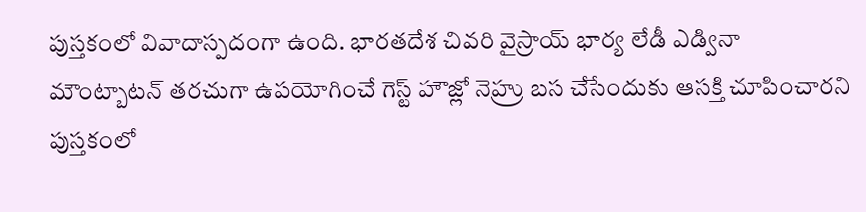పుస్తకంలో వివాదాస్పదంగా ఉంది. భారతదేశ చివరి వైస్రాయ్ భార్య లేడీ ఎడ్వినా మౌంట్బాటన్ తరచుగా ఉపయోగించే గెస్ట్ హౌజ్లో నెహ్రు బస చేసేందుకు ఆసక్తి చూపించారని పుస్తకంలో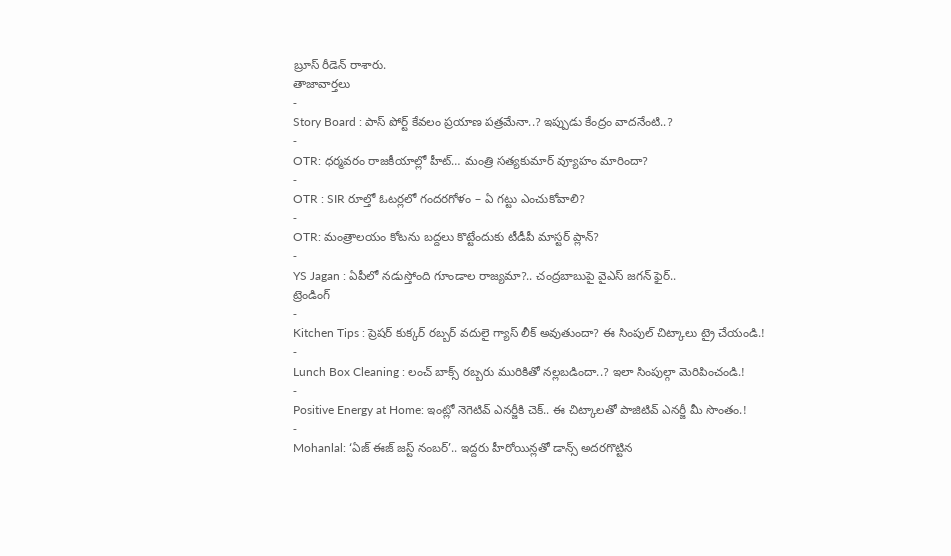బ్రూస్ రీడెన్ రాశారు.
తాజావార్తలు
-
Story Board : పాస్ పోర్ట్ కేవలం ప్రయాణ పత్రమేనా..? ఇప్పుడు కేంద్రం వాదనేంటి..?
-
OTR: ధర్మవరం రాజకీయాల్లో హీట్… మంత్రి సత్యకుమార్ వ్యూహం మారిందా?
-
OTR : SIR రూల్తో ఓటర్లలో గందరగోళం – ఏ గట్టు ఎంచుకోవాలి?
-
OTR: మంత్రాలయం కోటను బద్దలు కొట్టేందుకు టీడీపీ మాస్టర్ ప్లాన్?
-
YS Jagan : ఏపీలో నడుస్తోంది గూండాల రాజ్యమా?.. చంద్రబాబుపై వైఎస్ జగన్ ఫైర్..
ట్రెండింగ్
-
Kitchen Tips : ప్రెషర్ కుక్కర్ రబ్బర్ వదులై గ్యాస్ లీక్ అవుతుందా? ఈ సింపుల్ చిట్కాలు ట్రై చేయండి.!
-
Lunch Box Cleaning : లంచ్ బాక్స్ రబ్బరు మురికితో నల్లబడిందా..? ఇలా సింపుల్గా మెరిపించండి.!
-
Positive Energy at Home: ఇంట్లో నెగెటివ్ ఎనర్జీకి చెక్.. ఈ చిట్కాలతో పాజిటివ్ ఎనర్జీ మీ సొంతం.!
-
Mohanlal: ‘ఏజ్ ఈజ్ జస్ట్ నంబర్’.. ఇద్దరు హీరోయిన్లతో డాన్స్ అదరగొట్టిన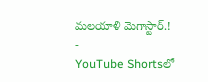మలయాళి మెగాస్టార్.!
-
YouTube Shortsలో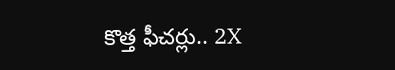కొత్త ఫీచర్లు.. 2X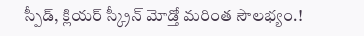స్పీడ్, క్లియర్ స్క్రీన్ మోడ్తో మరింత సౌలభ్యం.!